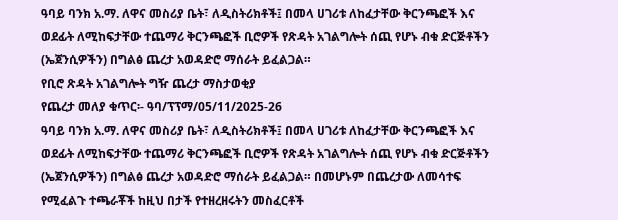ዓባይ ባንክ አ.ማ. ለዋና መስሪያ ቤት፣ ለዲስትሪክቶች፤ በመላ ሀገሪቱ ለከፈታቸው ቅርንጫፎች እና ወደፊት ለሚከፍታቸው ተጨማሪ ቅርንጫፎች ቢሮዎች የጽዳት አገልግሎት ሰጪ የሆኑ ብቁ ድርጅቶችን (ኤጀንሲዎችን) በግልፅ ጨረታ አወዳድሮ ማሰራት ይፈልጋል።
የቢሮ ጽዳት አገልግሎት ግዥ ጨረታ ማስታወቂያ
የጨረታ መለያ ቁጥር፡- ዓባ/ፕፕማ/05/11/2025-26
ዓባይ ባንክ አ.ማ. ለዋና መስሪያ ቤት፣ ለዲስትሪክቶች፤ በመላ ሀገሪቱ ለከፈታቸው ቅርንጫፎች እና ወደፊት ለሚከፍታቸው ተጨማሪ ቅርንጫፎች ቢሮዎች የጽዳት አገልግሎት ሰጪ የሆኑ ብቁ ድርጅቶችን (ኤጀንሲዎችን) በግልፅ ጨረታ አወዳድሮ ማሰራት ይፈልጋል። በመሆኑም በጨረታው ለመሳተፍ የሚፈልጉ ተጫራቾች ከዚህ በታች የተዘረዘሩትን መስፈርቶች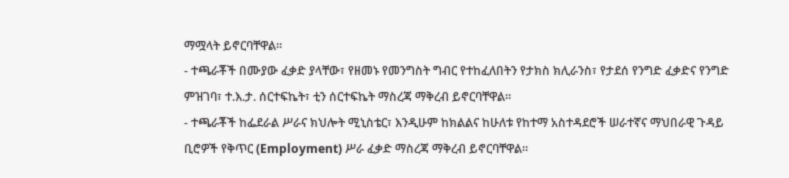ማሟላት ይኖርባቸዋል።
- ተጫራቾች በሙያው ፈቃድ ያላቸው፣ የዘመኑ የመንግስት ግብር የተከፈለበትን የታክስ ክሊራንስ፣ የታደሰ የንግድ ፈቃድና የንግድ ምዝገባ፣ ተ.እ.ታ. ሰርተፍኬት፣ ቲን ሰርተፍኬት ማስረጃ ማቅረብ ይኖርባቸዋል።
- ተጫራቾች ከፌደራል ሥራና ክህሎት ሚኒስቴር፣ እንዲሁም ከክልልና ከሁለቱ የከተማ አስተዳደሮች ሠራተኛና ማህበራዊ ጉዳይ ቢሮዎች የቅጥር (Employment) ሥራ ፈቃድ ማስረጃ ማቅረብ ይኖርባቸዋል።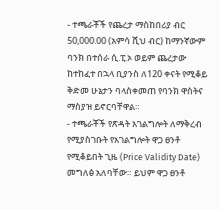- ተጫራቾች የጨረታ ማስከበሪያ ብር 50,000.00 (አምሳ ሺህ ብር) ከማንኛውም ባንክ በተሰራ ሲ.ፒ.ኦ ወይም ጨረታው ከተከፈተ በኋላ ቢያንስ ለ120 ቀናት የሚቆይ ቅድመ ሁኔታን ባላስቀመጠ የባንክ ዋስትና ማስያዝ ይኖርባቸዋል።
- ተጫራቾች የጽዳት አገልግሎት ለማቅረብ የሚያስገቡት የአገልግሎት ዋጋ ፀንቶ የሚቆይበት ጊዜ (Price Validity Date) መግለፅ አለባቸው። ይህም ዋጋ ፀንቶ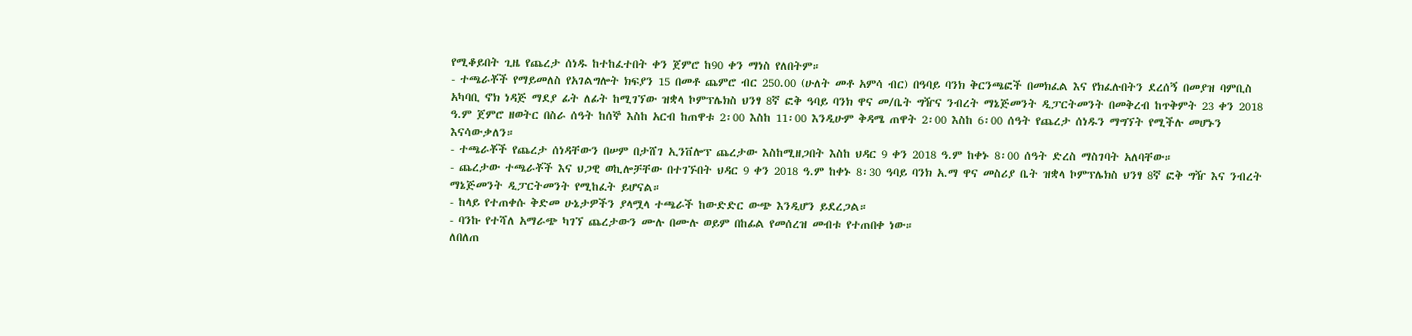የሚቆይበት ጊዜ የጨረታ ሰነዱ ከተከፈተበት ቀን ጀምሮ ከ90 ቀን ማነስ የለበትም።
- ተጫራቾች የማይመለስ የአገልግሎት ክፍያን 15 በመቶ ጨምሮ ብር 250.00 (ሁለት መቶ አምሳ ብር) በዓባይ ባንክ ቅርንጫፎች በመክፈል እና የክፈሉበትን ደረሰኝ በመያዝ ባምቢስ አካባቢ ኖክ ነዳጅ ማደያ ፊት ለፊት ከሚገኘው ዝቋላ ኮምፕሌክስ ህንፃ 8ኛ ፎቅ ዓባይ ባንክ ዋና መ/ቤት ግዥና ንብረት ማኔጅመንት ዲፓርትመንት በመቅረብ ከጥቅምት 23 ቀን 2018 ዓ.ም ጀምሮ ዘወትር በስራ ሰዓት ከሰኞ እስከ አርብ ከጠዋቱ 2፡00 እስከ 11፡00 እንዲሁም ቅዳሜ ጠዋት 2፡00 እስከ 6፡00 ሰዓት የጨረታ ሰነዱን ማግኘት የሚችሉ መሆኑን እናሳውቃለን።
- ተጫራቾች የጨረታ ሰነዳቸውን በሠም በታሸገ ኢንቨሎፕ ጨረታው እስከሚዘጋበት እስከ ህዳር 9 ቀን 2018 ዓ.ም ከቀኑ 8፡00 ሰዓት ድረስ ማስገባት አለባቸው።
- ጨረታው ተጫራቾች እና ህጋዊ ወኪሎቻቸው በተገኙበት ህዳር 9 ቀን 2018 ዓ.ም ከቀኑ 8፡30 ዓባይ ባንክ አ.ማ ዋና መስሪያ ቤት ዝቋላ ኮምፕሌክስ ህንፃ 8ኛ ፎቅ ግዥ እና ንብረት ማኔጅመንት ዲፓርትመንት የሚከፈት ይሆናል።
- ከላይ የተጠቀሱ ቅድመ ሁኔታዎችን ያላሟላ ተጫራች ከውድድር ውጭ እንዲሆን ይደረጋል።
- ባንኩ የተሻለ አማራጭ ካገኘ ጨረታውን ሙሉ በሙሉ ወይም በከፊል የመሰረዝ መብቱ የተጠበቀ ነው።
ለበለጠ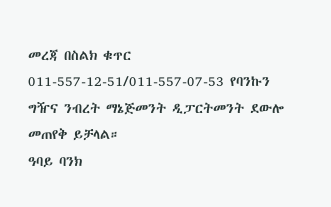መረጃ በስልክ ቁጥር 011-557-12-51/011-557-07-53 የባንኩን ግዥና ንብረት ማኔጅመንት ዲፓርትመንት ደውሎ መጠየቅ ይቻላል።
ዓባይ ባንክ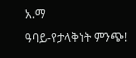አ.ማ
ዓባይ-የታላቅነት ምንጭ!